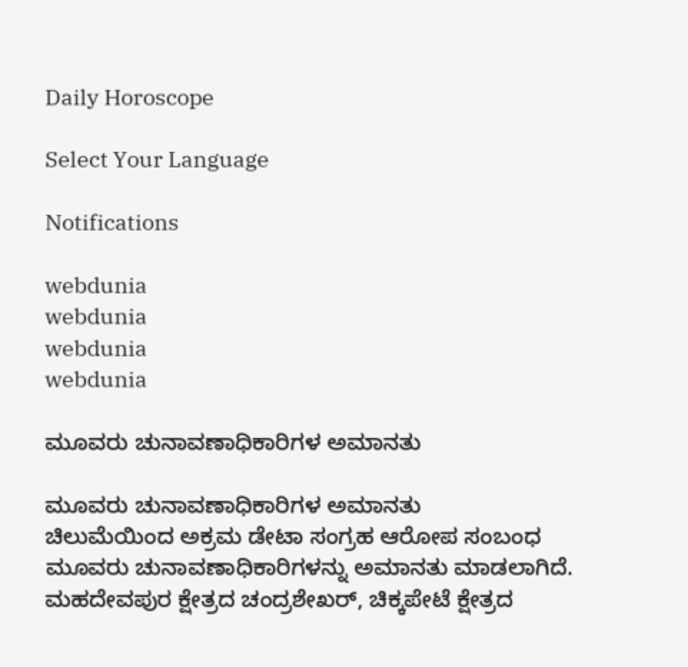Daily Horoscope

Select Your Language

Notifications

webdunia
webdunia
webdunia
webdunia

ಮೂವರು ಚುನಾವಣಾಧಿಕಾರಿಗಳ ಅಮಾನತು

ಮೂವರು ಚುನಾವಣಾಧಿಕಾರಿಗಳ ಅಮಾನತು
ಚಿಲುಮೆಯಿಂದ ಅಕ್ರಮ ಡೇಟಾ ಸಂಗ್ರಹ ಆರೋಪ ಸಂಬಂಧ ಮೂವರು ಚುನಾವಣಾಧಿಕಾರಿಗಳನ್ನು ಅಮಾನತು ಮಾಡಲಾಗಿದೆ. ಮಹದೇವಪುರ ಕ್ಷೇತ್ರದ ಚಂದ್ರಶೇಖರ್, ಚಿಕ್ಕಪೇಟೆ ಕ್ಷೇತ್ರದ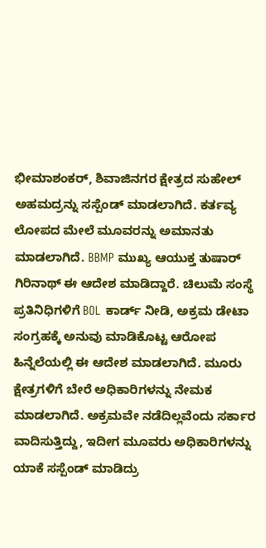ಭೀಮಾಶಂಕರ್, ಶಿವಾಜಿನಗರ ಕ್ಷೇತ್ರದ ಸುಹೇಲ್ ಅಹಮದ್ರನ್ನು ಸಸ್ಪೆಂಡ್ ಮಾಡಲಾಗಿದೆ. ಕರ್ತವ್ಯ ಲೋಪದ ಮೇಲೆ ಮೂವರನ್ನು ಅಮಾನತು ಮಾಡಲಾಗಿದೆ. BBMP ಮುಖ್ಯ ಆಯುಕ್ತ ತುಷಾರ್ ಗಿರಿನಾಥ್ ಈ ಆದೇಶ ಮಾಡಿದ್ದಾರೆ. ಚಿಲುಮೆ ಸಂಸ್ಥೆ ಪ್ರತಿನಿಧಿಗಳಿಗೆ BOL ಕಾರ್ಡ್ ನೀಡಿ, ಅಕ್ರಮ ಡೇಟಾ ಸಂಗ್ರಹಕ್ಕೆ ಅನುವು ಮಾಡಿಕೊಟ್ಟ ಆರೋಪ ಹಿನ್ನೆಲೆಯಲ್ಲಿ ಈ ಆದೇಶ ಮಾಡಲಾಗಿದೆ. ಮೂರು ಕ್ಷೇತ್ರಗಳಿಗೆ ಬೇರೆ ಅಧಿಕಾರಿಗಳನ್ನು ನೇಮಕ ಮಾಡಲಾಗಿದೆ. ಅಕ್ರಮವೇ ನಡೆದಿಲ್ಲವೆಂದು ಸರ್ಕಾರ ವಾದಿಸುತ್ತಿದ್ದು, ಇದೀಗ ಮೂವರು ಅಧಿಕಾರಿಗಳನ್ನು ಯಾಕೆ ಸಸ್ಪೆಂಡ್ ಮಾಡಿದ್ರು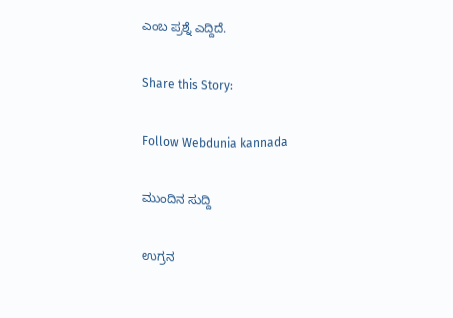ಎಂಬ ಪ್ರಶ್ನೆ ಎದ್ದಿದೆ.

Share this Story:

Follow Webdunia kannada

ಮುಂದಿನ ಸುದ್ದಿ

ಉಗ್ರನ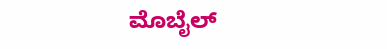ಮೊಬೈಲ್‌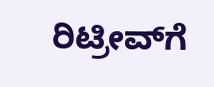ರಿಟ್ರೀವ್‌ಗೆ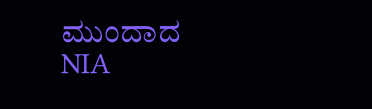ಮುಂದಾದ NIA